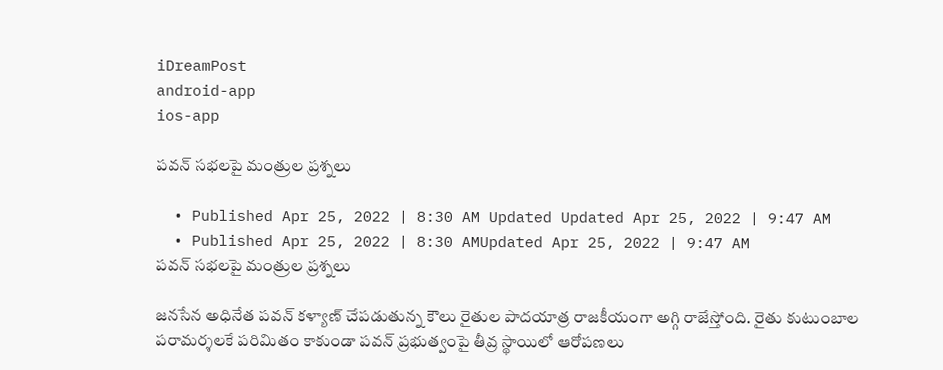iDreamPost
android-app
ios-app

పవన్ సభలపై మంత్రుల ప్రశ్నలు

  • Published Apr 25, 2022 | 8:30 AM Updated Updated Apr 25, 2022 | 9:47 AM
  • Published Apr 25, 2022 | 8:30 AMUpdated Apr 25, 2022 | 9:47 AM
పవన్ సభలపై మంత్రుల ప్రశ్నలు

జ‌న‌సేన అధినేత ప‌వ‌న్ క‌ళ్యాణ్ చేప‌డుతున్న కౌలు రైతుల పాద‌యాత్ర రాజ‌కీయంగా అగ్గి రాజేస్తోంది. రైతు కుటుంబాల ప‌రామ‌ర్శ‌ల‌కే ప‌రిమితం కాకుండా ప‌వ‌న్ ప్ర‌భుత్వంపై తీవ్ర స్థాయిలో ఆరోప‌ణ‌లు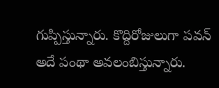గుప్పిస్తున్నారు. కొద్దిరోజులుగా ప‌వ‌న్ అదే పంథా అవ‌లంబిస్తున్నారు.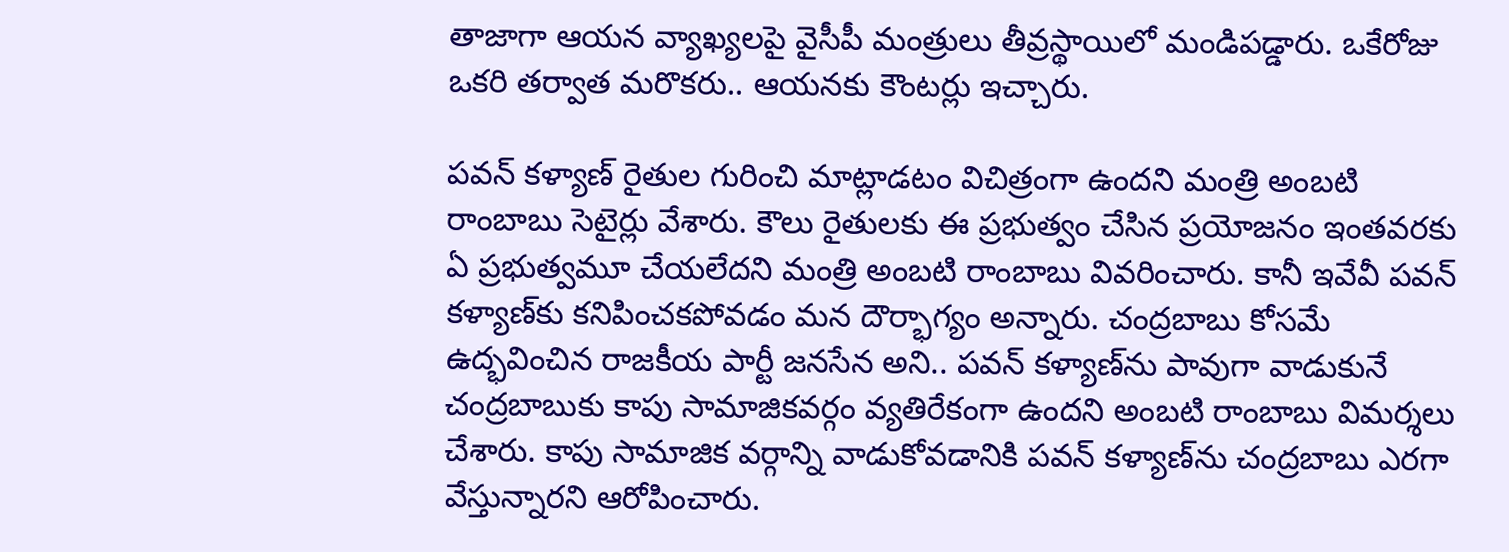తాజాగా ఆయ‌న వ్యాఖ్య‌ల‌పై వైసీపీ మంత్రులు తీవ్రస్థాయిలో మండిప‌డ్డారు. ఒకేరోజు ఒక‌రి త‌ర్వాత మ‌రొక‌రు.. ఆయ‌న‌కు కౌంట‌ర్లు ఇచ్చారు.

పవన్ కళ్యాణ్ రైతుల గురించి మాట్లాడటం విచిత్రంగా ఉందని మంత్రి అంబటి రాంబాబు సెటైర్లు వేశారు. కౌలు రైతులకు ఈ ప్రభుత్వం చేసిన ప్రయోజనం ఇంతవరకు ఏ ప్రభుత్వమూ చేయలేదని మంత్రి అంబటి రాంబాబు వివరించారు. కానీ ఇవేవీ పవన్ కళ్యాణ్‌కు కనిపించకపోవడం మన దౌర్భాగ్యం అన్నారు. చంద్రబాబు కోసమే ఉద్భవించిన రాజకీయ పార్టీ జనసేన అని.. పవన్ కళ్యాణ్‌ను పావుగా వాడుకునే చంద్రబాబుకు కాపు సామాజికవర్గం వ్యతిరేకంగా ఉందని అంబటి రాంబాబు విమర్శలు చేశారు. కాపు సామాజిక వర్గాన్ని వాడుకోవడానికి పవన్ కళ్యాణ్‌ను చంద్రబాబు ఎరగా వేస్తున్నారని ఆరోపించారు.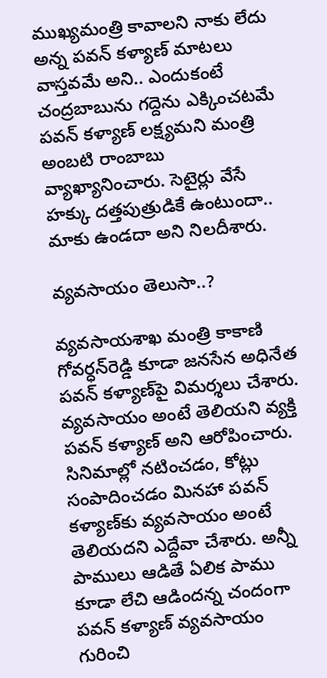ముఖ్యమంత్రి కావాలని నాకు లేదు అన్న పవన్ కళ్యాణ్ మాటలు వాస్తవమే అని.. ఎందుకంటే చంద్రబాబును గద్దెను ఎక్కించటమే పవన్ కళ్యాణ్ లక్ష్యమని మంత్రి అంబటి రాంబాబు వ్యాఖ్యానించారు. సెటైర్లు వేసే హక్కు దత్తపుత్రుడికే ఉంటుందా.. మాకు ఉండదా అని నిలదీశారు.

వ్య‌వ‌సాయం తెలుసా..?

వ్యవసాయశాఖ మంత్రి కాకాణి గోవర్ధన్‌రెడ్డి కూడా జనసేన అధినేత పవన్ కళ్యాణ్‌పై విమర్శలు చేశారు. వ్యవసాయం అంటే తెలియని వ్యక్తి పవన్ కళ్యాణ్‌ అని ఆరోపించారు. సినిమాల్లో నటించడం, కోట్లు సంపాదించడం మినహా పవన్ కళ్యాణ్‌కు వ్యవసాయం అంటే తెలియదని ఎద్దేవా చేశారు. అన్నీ పాములు ఆడితే ఏలిక పాము కూడా లేచి ఆడిందన్న చందంగా పవన్ కళ్యాణ్ వ్యవసాయం గురించి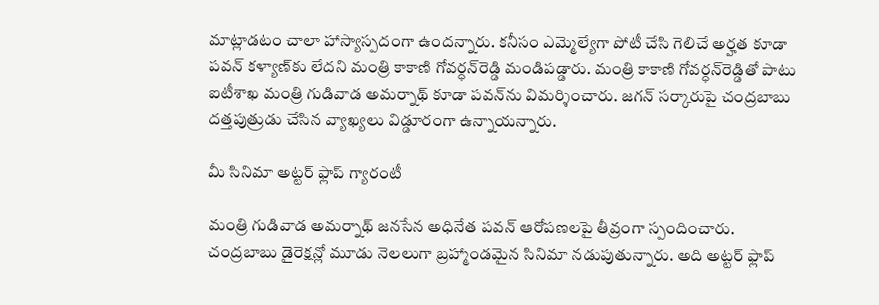మాట్లాడటం చాలా హాస్యాస్పదంగా ఉందన్నారు. కనీసం ఎమ్మెల్యేగా పోటీ చేసి గెలిచే అర్హత కూడా పవన్ కళ్యాణ్‌కు లేదని మంత్రి కాకాణి గోవర్ధన్‌రెడ్డి మండిపడ్డారు. మంత్రి కాకాణి గోవర్ధన్‌రెడ్డితో పాటు ఐటీశాఖ మంత్రి గుడివాడ అమర్నాథ్ కూడా పవన్‌ను విమర్శించారు. జగన్ సర్కారుపై చంద్రబాబు దత్తపుత్రుడు చేసిన వ్యాఖ్యలు విడ్డూరంగా ఉన్నాయన్నారు.

మీ సినిమా అట్టర్‌ ఫ్లాప్ గ్యారంటీ

మంత్రి గుడివాడ అమర్నాథ్ జనసేన అధినేత పవన్ ఆరోపణలపై తీవ్రంగా స్పందించారు. చంద్రబాబు డైరెక్షన్లో మూడు నెలలుగా బ్రహ్మాండమైన సినిమా నడుపుతున్నారు. అది అట్టర్ ఫ్లాప్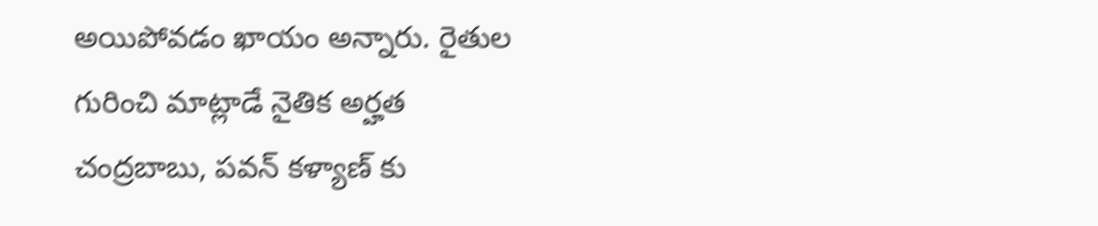అయిపోవడం ఖాయం అన్నారు. రైతుల గురించి మాట్లాడే నైతిక అర్హత చంద్రబాబు, పవన్ కళ్యాణ్ కు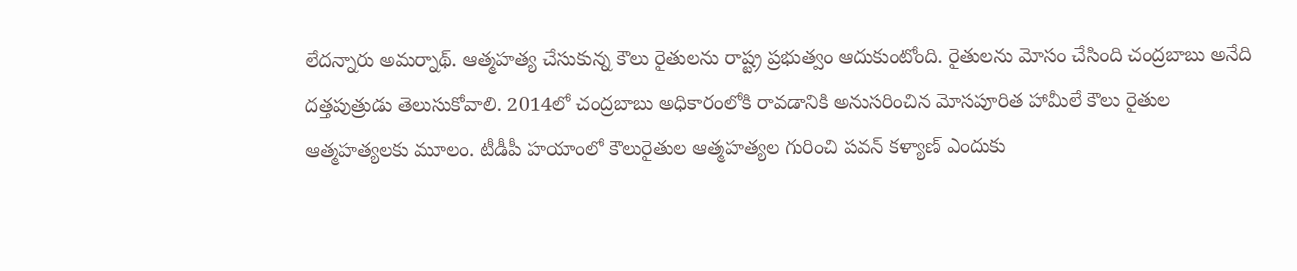లేదన్నారు అమర్నాథ్. ఆత్మహత్య చేసుకున్న కౌలు రైతులను రాష్ట్ర ప్రభుత్వం ఆదుకుంటోంది. రైతులను మోసం చేసింది చంద్రబాబు అనేది దత్తపుత్రుడు తెలుసుకోవాలి. 2014లో చంద్రబాబు అధికారంలోకి రావడానికి అనుసరించిన మోసపూరిత హామీలే కౌలు రైతుల ఆత్మహత్యలకు మూలం. టీడీపీ హయాంలో కౌలురైతుల ఆత్మహత్యల గురించి పవన్ కళ్యాణ్ ఎందుకు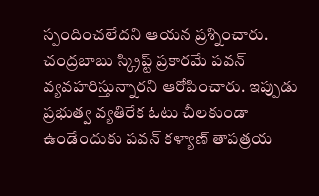స్పందించలేదని ఆయన ప్రశ్నించారు. చంద్రబాబు స్క్రిప్ట్ ప్రకారమే పవన్ వ్యవహరిస్తున్నారని ఆరోపించారు. ఇప్పుడు ప్రభుత్వ వ్యతిరేక ఓటు చీలకుండా ఉండేందుకు పవన్ కళ్యాణ్ తాపత్రయ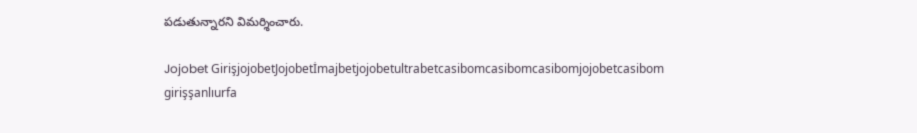పడుతున్నారని విమర్శించారు.

Jojobet GirişjojobetJojobetİmajbetjojobetultrabetcasibomcasibomcasibomjojobetcasibom girişşanlıurfa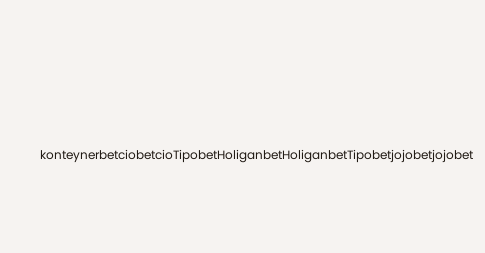konteynerbetciobetcioTipobetHoliganbetHoliganbetTipobetjojobetjojobet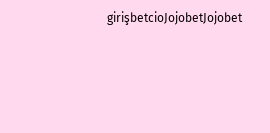girişbetcioJojobetJojobet